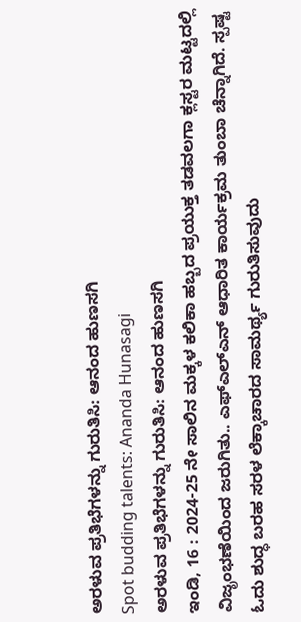ಅರಳುವ ಪ್ರತಿಭೆಗಳನ್ನು ಗುರುತಿಸಿ: ಆನಂದ ಹುಣಸಗಿ
Spot budding talents: Ananda Hunasagi
ಅರಳುವ ಪ್ರತಿಭೆಗಳನ್ನು ಗುರುತಿಸಿ: ಆನಂದ ಹುಣಸಗಿ
ಇಂಡಿ, 16 : 2024-25 ನೇ ಸಾಲಿನ ಮಕ್ಕಳ ಕಲಿಕಾ ಹಬ್ಬದ ಪ್ರಯುಕ್ತ ತಡವಲಗಾ ಕ್ಲಸ್ಟರ ಮಟ್ಟದಲ್ಲಿ ವಿಜೃಂಭಣೆಯಿಂದ ಜರುಗಿತು.. ಎಫ್ಎಲ್ಎನ್ ಆಧಾರಿತ ಕಾರ್ಯಕ್ರಮ ತುಂಬಾ ಚೆನ್ನಾಗಿದೆ. ಸ್ಪಷ್ಟ ಓದು ಶುದ್ಧ ಬರಹ ಸರಳ ಲೆಕ್ಕಾಚಾರದ ಸಾಮರ್ಥ್ಯ ಗುರುತಿಸುವುದು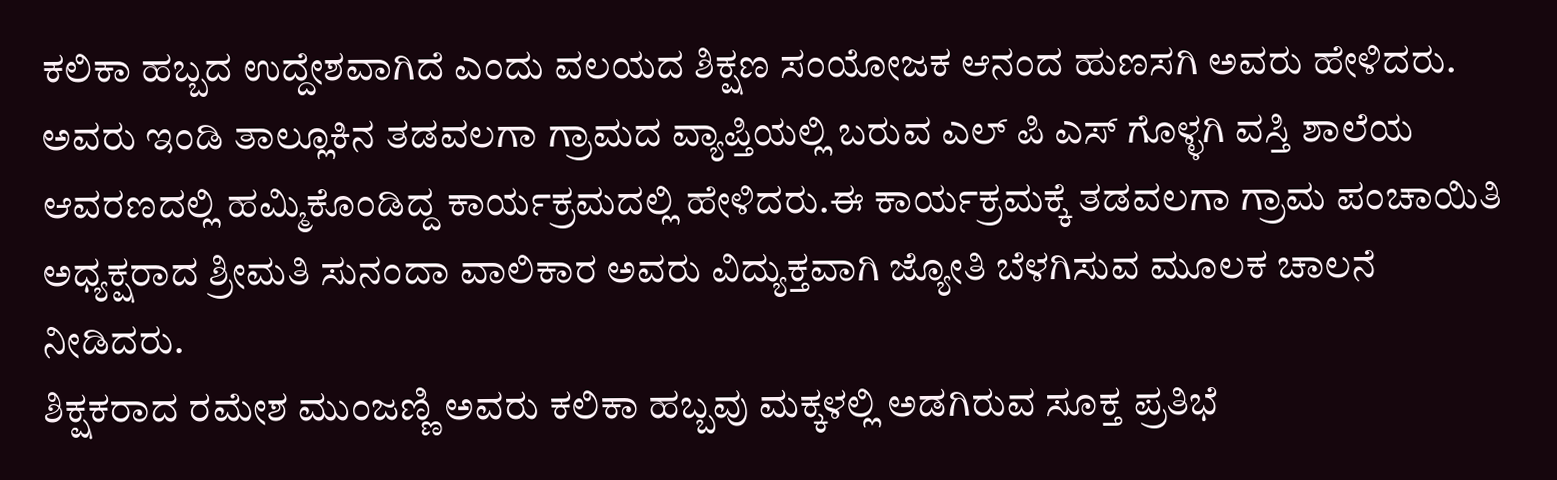ಕಲಿಕಾ ಹಬ್ಬದ ಉದ್ದೇಶವಾಗಿದೆ ಎಂದು ವಲಯದ ಶಿಕ್ಷಣ ಸಂಯೋಜಕ ಆನಂದ ಹುಣಸಗಿ ಅವರು ಹೇಳಿದರು.
ಅವರು ಇಂಡಿ ತಾಲ್ಲೂಕಿನ ತಡವಲಗಾ ಗ್ರಾಮದ ವ್ಯಾಪ್ತಿಯಲ್ಲಿ ಬರುವ ಎಲ್ ಪಿ ಎಸ್ ಗೊಳ್ಳಗಿ ವಸ್ತಿ ಶಾಲೆಯ ಆವರಣದಲ್ಲಿ ಹಮ್ಮಿಕೊಂಡಿದ್ದ ಕಾರ್ಯಕ್ರಮದಲ್ಲಿ ಹೇಳಿದರು.ಈ ಕಾರ್ಯಕ್ರಮಕ್ಕೆ ತಡವಲಗಾ ಗ್ರಾಮ ಪಂಚಾಯಿತಿ ಅಧ್ಯಕ್ಷರಾದ ಶ್ರೀಮತಿ ಸುನಂದಾ ವಾಲಿಕಾರ ಅವರು ವಿದ್ಯುಕ್ತವಾಗಿ ಜ್ಯೋತಿ ಬೆಳಗಿಸುವ ಮೂಲಕ ಚಾಲನೆ ನೀಡಿದರು.
ಶಿಕ್ಷಕರಾದ ರಮೇಶ ಮುಂಜಣ್ಣಿ ಅವರು ಕಲಿಕಾ ಹಬ್ಬವು ಮಕ್ಕಳಲ್ಲಿ ಅಡಗಿರುವ ಸೂಕ್ತ ಪ್ರತಿಭೆ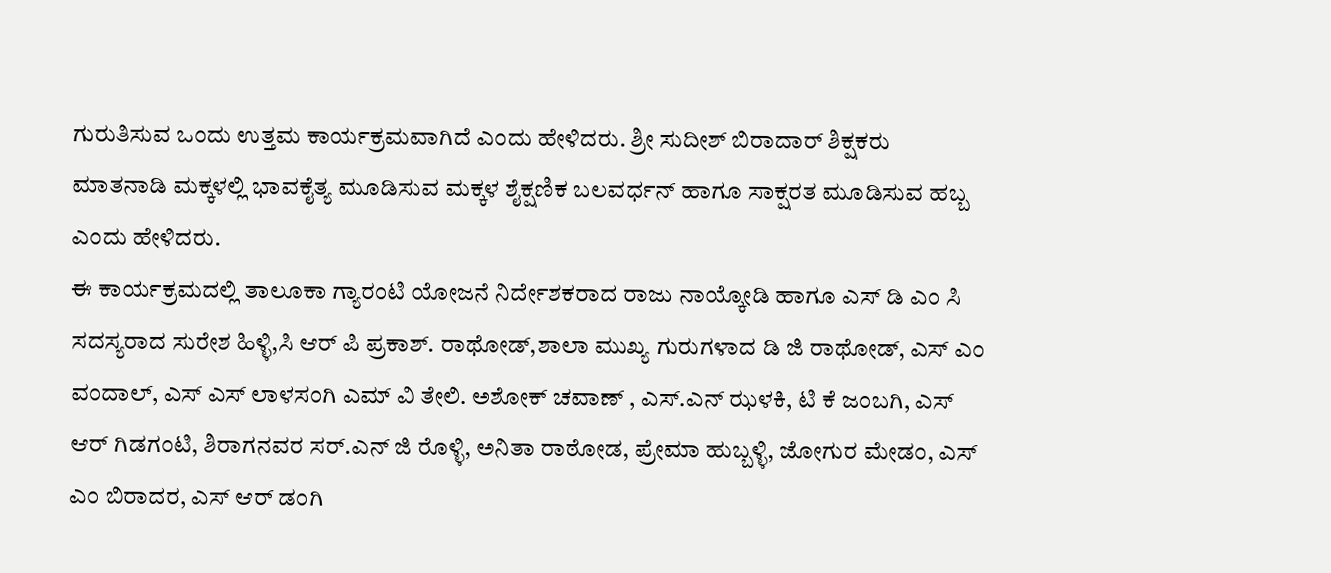ಗುರುತಿಸುವ ಒಂದು ಉತ್ತಮ ಕಾರ್ಯಕ್ರಮವಾಗಿದೆ ಎಂದು ಹೇಳಿದರು. ಶ್ರೀ ಸುದೀಶ್ ಬಿರಾದಾರ್ ಶಿಕ್ಷಕರು ಮಾತನಾಡಿ ಮಕ್ಕಳಲ್ಲಿ ಭಾವಕೈತ್ಯ ಮೂಡಿಸುವ ಮಕ್ಕಳ ಶೈಕ್ಷಣಿಕ ಬಲವರ್ಧನ್ ಹಾಗೂ ಸಾಕ್ಷರತ ಮೂಡಿಸುವ ಹಬ್ಬ ಎಂದು ಹೇಳಿದರು.
ಈ ಕಾರ್ಯಕ್ರಮದಲ್ಲಿ ತಾಲೂಕಾ ಗ್ಯಾರಂಟಿ ಯೋಜನೆ ನಿರ್ದೇಶಕರಾದ ರಾಜು ನಾಯ್ಕೋಡಿ ಹಾಗೂ ಎಸ್ ಡಿ ಎಂ ಸಿ ಸದಸ್ಯರಾದ ಸುರೇಶ ಹಿಳ್ಳಿ,ಸಿ ಆರ್ ಪಿ ಪ್ರಕಾಶ್. ರಾಥೋಡ್,ಶಾಲಾ ಮುಖ್ಯ ಗುರುಗಳಾದ ಡಿ ಜಿ ರಾಥೋಡ್, ಎಸ್ ಎಂ ವಂದಾಲ್, ಎಸ್ ಎಸ್ ಲಾಳಸಂಗಿ ಎಮ್ ವಿ ತೇಲಿ. ಅಶೋಕ್ ಚವಾಣ್ , ಎಸ್.ಎನ್ ಝಳಕಿ, ಟಿ ಕೆ ಜಂಬಗಿ, ಎಸ್ ಆರ್ ಗಿಡಗಂಟಿ, ಶಿರಾಗನವರ ಸರ್.ಎನ್ ಜಿ ರೊಳ್ಳಿ, ಅನಿತಾ ರಾಠೋಡ, ಪ್ರೇಮಾ ಹುಬ್ಬಳ್ಳಿ, ಜೋಗುರ ಮೇಡಂ, ಎಸ್ ಎಂ ಬಿರಾದರ, ಎಸ್ ಆರ್ ಡಂಗಿ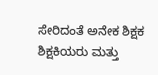ಸೇರಿದಂತೆ ಅನೇಕ ಶಿಕ್ಷಕ ಶಿಕ್ಷಕಿಯರು ಮತ್ತು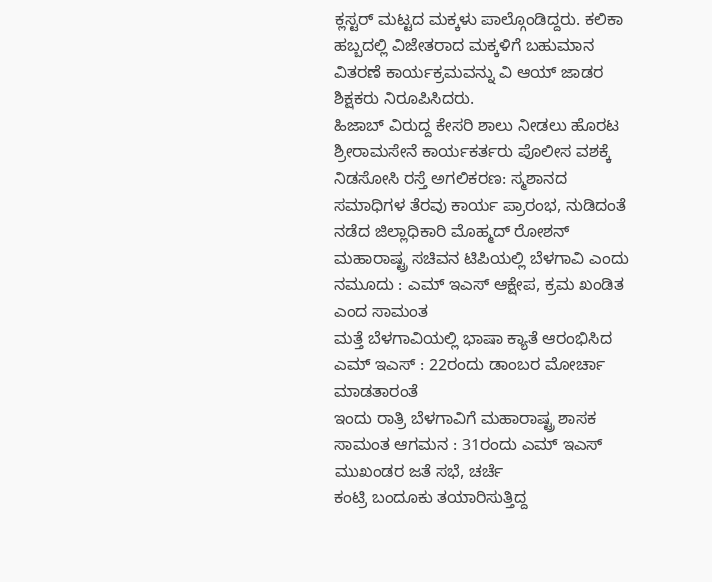ಕ್ಲಸ್ಟರ್ ಮಟ್ಟದ ಮಕ್ಕಳು ಪಾಲ್ಗೊಂಡಿದ್ದರು. ಕಲಿಕಾ ಹಬ್ಬದಲ್ಲಿ ವಿಜೇತರಾದ ಮಕ್ಕಳಿಗೆ ಬಹುಮಾನ ವಿತರಣೆ ಕಾರ್ಯಕ್ರಮವನ್ನು ವಿ ಆಯ್ ಜಾಡರ ಶಿಕ್ಷಕರು ನಿರೂಪಿಸಿದರು.
ಹಿಜಾಬ್ ವಿರುದ್ದ ಕೇಸರಿ ಶಾಲು ನೀಡಲು ಹೊರಟ ಶ್ರೀರಾಮಸೇನೆ ಕಾರ್ಯಕರ್ತರು ಪೊಲೀಸ ವಶಕ್ಕೆ
ನಿಡಸೋಸಿ ರಸ್ತೆ ಅಗಲಿಕರಣ: ಸ್ಮಶಾನದ ಸಮಾಧಿಗಳ ತೆರವು ಕಾರ್ಯ ಪ್ರಾರಂಭ, ನುಡಿದಂತೆ ನಡೆದ ಜಿಲ್ಲಾಧಿಕಾರಿ ಮೊಹ್ಮದ್ ರೋಶನ್
ಮಹಾರಾಷ್ಟ್ರ ಸಚಿವನ ಟಿಪಿಯಲ್ಲಿ ಬೆಳಗಾವಿ ಎಂದು ನಮೂದು : ಎಮ್ ಇಎಸ್ ಆಕ್ಷೇಪ, ಕ್ರಮ ಖಂಡಿತ ಎಂದ ಸಾಮಂತ
ಮತ್ತೆ ಬೆಳಗಾವಿಯಲ್ಲಿ ಭಾಷಾ ಕ್ಯಾತೆ ಆರಂಭಿಸಿದ ಎಮ್ ಇಎಸ್ : 22ರಂದು ಡಾಂಬರ ಮೋರ್ಚಾ ಮಾಡತಾರಂತೆ
ಇಂದು ರಾತ್ರಿ ಬೆಳಗಾವಿಗೆ ಮಹಾರಾಷ್ಟ್ರ ಶಾಸಕ ಸಾಮಂತ ಆಗಮನ : 31ರಂದು ಎಮ್ ಇಎಸ್ ಮುಖಂಡರ ಜತೆ ಸಭೆ, ಚರ್ಚೆ
ಕಂಟ್ರಿ ಬಂದೂಕು ತಯಾರಿಸುತ್ತಿದ್ದ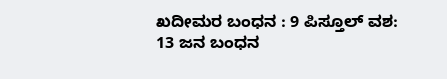ಖದೀಮರ ಬಂಧನ : 9 ಪಿಸ್ತೂಲ್ ವಶ: 13 ಜನ ಬಂಧನ